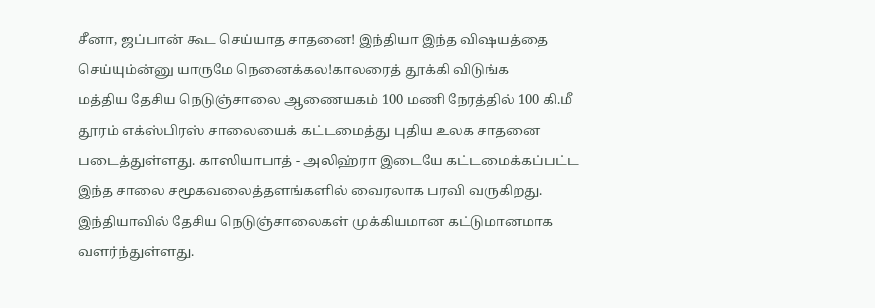சீனா, ஜப்பான் கூட செய்யாத சாதனை! இந்தியா இந்த விஷயத்தை செய்யும்ன்னு யாருமே நெனைக்கல!காலரைத் தூக்கி விடுங்க
மத்திய தேசிய நெடுஞ்சாலை ஆணையகம் 100 மணி நேரத்தில் 100 கி.மீ தூரம் எக்ஸ்பிரஸ் சாலையைக் கட்டமைத்து புதிய உலக சாதனை படைத்துள்ளது. காஸியாபாத் - அலிஹ்ரா இடையே கட்டமைக்கப்பட்ட இந்த சாலை சமூகவலைத்தளங்களில் வைரலாக பரவி வருகிறது.
இந்தியாவில் தேசிய நெடுஞ்சாலைகள் முக்கியமான கட்டுமானமாக வளர்ந்துள்ளது.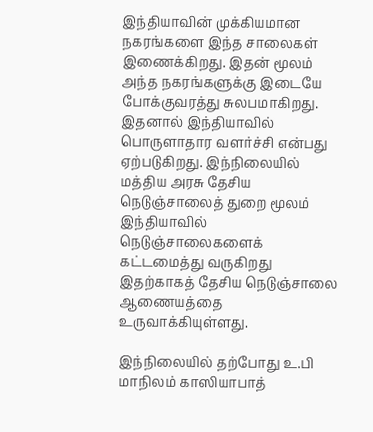இந்தியாவின் முக்கியமான நகரங்களை இந்த சாலைகள் இணைக்கிறது. இதன் மூலம் அந்த நகரங்களுக்கு இடையே போக்குவரத்து சுலபமாகிறது. இதனால் இந்தியாவில் பொருளாதார வளர்ச்சி என்பது ஏற்படுகிறது. இந்நிலையில் மத்திய அரசு தேசிய நெடுஞ்சாலைத் துறை மூலம் இந்தியாவில் நெடுஞ்சாலைகளைக் கட்டமைத்து வருகிறது இதற்காகத் தேசிய நெடுஞ்சாலை ஆணையத்தை உருவாக்கியுள்ளது.

இந்நிலையில் தற்போது உ.பி மாநிலம் காஸியாபாத்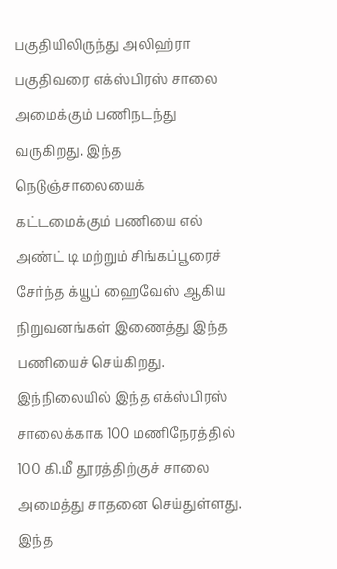பகுதியிலிருந்து அலிஹ்ரா பகுதிவரை எக்ஸ்பிரஸ் சாலை அமைக்கும் பணிநடந்து வருகிறது. இந்த நெடுஞ்சாலையைக் கட்டமைக்கும் பணியை எல் அண்ட் டி மற்றும் சிங்கப்பூரைச் சேர்ந்த க்யூப் ஹைவேஸ் ஆகிய நிறுவனங்கள் இணைத்து இந்த பணியைச் செய்கிறது. இந்நிலையில் இந்த எக்ஸ்பிரஸ் சாலைக்காக 100 மணிநேரத்தில் 100 கி.மீ தூரத்திற்குச் சாலை அமைத்து சாதனை செய்துள்ளது.
இந்த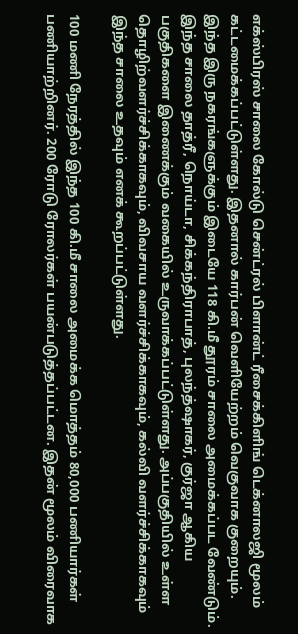எக்ஸ்பிரஸ் சாலை கோல்டு சென்ட்ரல் பிளான்ட் ரீசைக்கிளிங் டெக்னாலஜி மூலம் கட்டமைக்கப்பட்டுள்ளது. இதனால் கார்பன் வெளியேற்றம் வெகுவாக குறையும். இந்த இரு நகரங்களுக்கும் இடையே 118 கி.மீ தூரம் சாலை அமைக்கப்பட வேண்டும். இந்த சாலை தாத்ரீ, நொய்டா, சிக்கந்திராபாத், புலந்த்ஷாகர், குர்ஜா ஆகிய பகுதிகளை இணைக்கும் வகையில் உருவாக்கப்பட்டுள்ளது. அப்பகுதியில் உள்ள தொழிற்வளர்ச்சிக்காகவும், விவசாய வளர்ச்சிக்காகவும், கல்வி வளர்ச்சிக்காகவும் இந்த சாலை உதவும் எனக் கூறப்பட்டுள்ளது.

100 மணி நேரத்தில் இந்த 100 கி.மீ சாலை அமைக்க மொத்தம் 80,000 பணியார்கள் பணியாற்றினர். 200 ரோடு ரோலர்கள் பயன்படுத்தப்பட்டன. இதன் மூலம் விரைவாக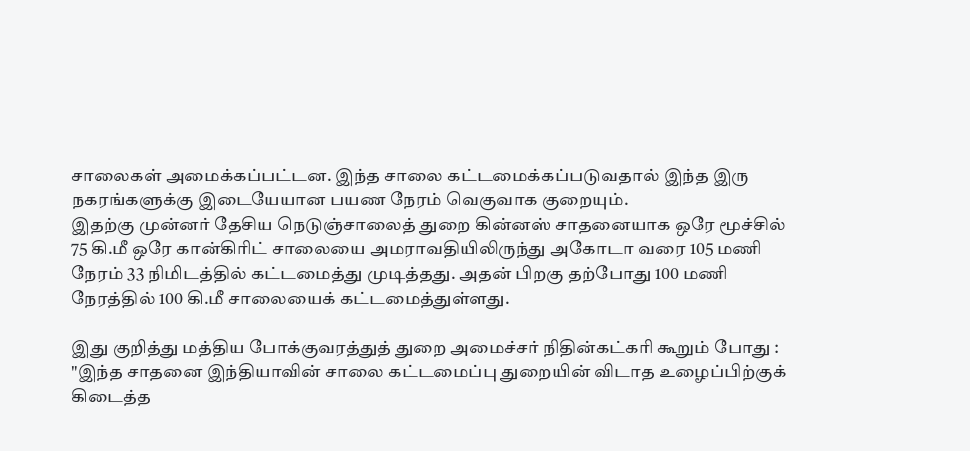சாலைகள் அமைக்கப்பட்டன. இந்த சாலை கட்டமைக்கப்படுவதால் இந்த இரு நகரங்களுக்கு இடையேயான பயண நேரம் வெகுவாக குறையும்.
இதற்கு முன்னர் தேசிய நெடுஞ்சாலைத் துறை கின்னஸ் சாதனையாக ஒரே மூச்சில் 75 கி.மீ ஒரே கான்கிரிட் சாலையை அமராவதியிலிருந்து அகோடா வரை 105 மணி நேரம் 33 நிமிடத்தில் கட்டமைத்து முடித்தது. அதன் பிறகு தற்போது 100 மணி நேரத்தில் 100 கி.மீ சாலையைக் கட்டமைத்துள்ளது.

இது குறித்து மத்திய போக்குவரத்துத் துறை அமைச்சர் நிதின்கட்கரி கூறும் போது : "இந்த சாதனை இந்தியாவின் சாலை கட்டமைப்பு துறையின் விடாத உழைப்பிற்குக் கிடைத்த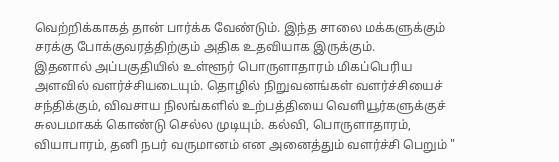வெற்றிக்காகத் தான் பார்க்க வேண்டும். இந்த சாலை மக்களுக்கும் சரக்கு போக்குவரத்திற்கும் அதிக உதவியாக இருக்கும்.
இதனால் அப்பகுதியில் உள்ளூர் பொருளாதாரம் மிகப்பெரிய அளவில் வளர்ச்சியடையும். தொழில் நிறுவனங்கள் வளர்ச்சியைச் சந்திக்கும், விவசாய நிலங்களில் உற்பத்தியை வெளியூர்களுக்குச் சுலபமாகக் கொண்டு செல்ல முடியும். கல்வி, பொருளாதாரம், வியாபாரம், தனி நபர் வருமானம் என அனைத்தும் வளர்ச்சி பெறும் "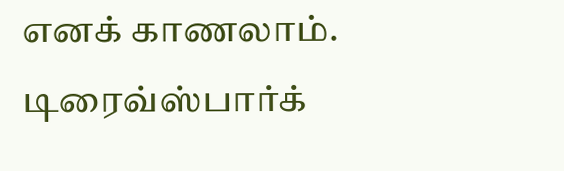எனக் காணலாம்.
டிரைவ்ஸ்பார்க்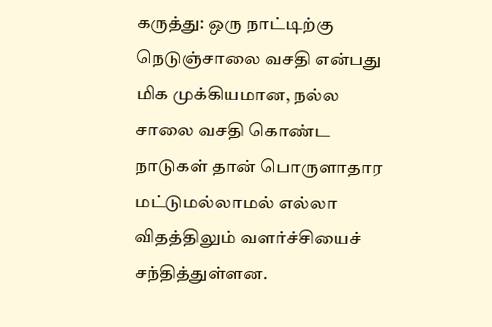கருத்து: ஒரு நாட்டிற்கு நெடுஞ்சாலை வசதி என்பது மிக முக்கியமான, நல்ல சாலை வசதி கொண்ட நாடுகள் தான் பொருளாதார மட்டுமல்லாமல் எல்லா விதத்திலும் வளர்ச்சியைச் சந்தித்துள்ளன.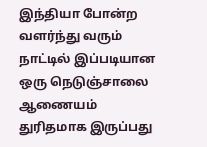இந்தியா போன்ற வளர்ந்து வரும் நாட்டில் இப்படியான ஒரு நெடுஞ்சாலை ஆணையம் துரிதமாக இருப்பது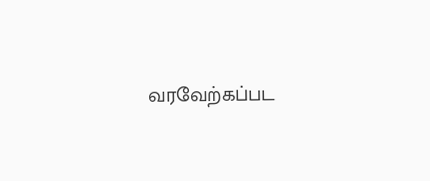வரவேற்கப்பட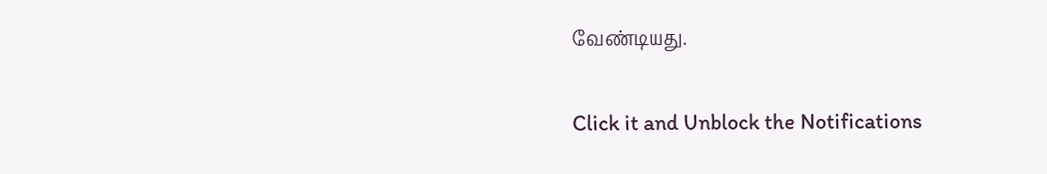வேண்டியது.


Click it and Unblock the Notifications